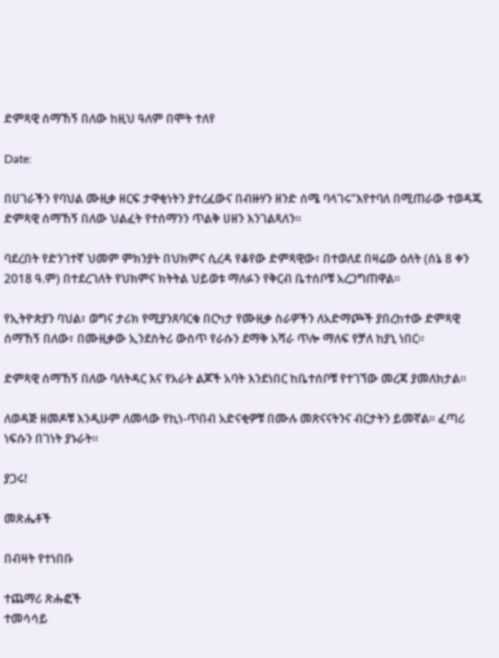ድምጻዊ ሰማኸኝ በለው ከዚህ ዓለም በሞት ተለየ

Date:

በሀገራችን የባህል ሙዚቃ ዘርፍ ታዋቂነትን ያተረፈውና በብዙሃን ዘንድ ሰሜ ባላገሩ”እየተባለ በሚጠራው ተወዳጁ ድምጻዊ ሰማኸኝ በለው ህልፈት የተሰማንን ጥልቅ ሀዘን እንገልጻለን።

ባደረበት የድንገተኛ ህመም ምክንያት በህክምና ሲረዳ የቆየው ድምጻዊው፣ በተወለደ በዛሬው ዕለት (ሰኔ 8 ቀን 2018 ዓ.ም) በተደረገለት የህክምና ክትትል ህይወቱ ማለፉን የቅርብ ቤተሰቦቹ አረጋግጠዋል።

የኢትዮጵያን ባህል፣ ወግና ታሪክ የሚያንጸባርቁ በርካታ የሙዚቃ ስራዎችን ለአድማጮች ያበረከተው ድምጻዊ ሰማኸኝ በለው፣ በሙዚቃው ኢንደስትሪ ውስጥ የራሱን ደማቅ አሻራ ጥሎ ማለፍ የቻለ ከያኒ ነበር።

ድምጻዊ ሰማኸኝ በለው ባለትዳር እና የአራት ልጆች አባት እንደነበር ከቤተሰቦቹ የተገኘው መረጃ ያመለክታል።

ለወዳጅ ዘመዶቹ እንዲሁም ለመላው የኪነ-ጥበብ አድናቂዎቹ በሙሉ መጽናናትንና ብርታትን ይመኛል። ፈጣሪ ነፍሱን በገነት ያኑራት።

ያጋሩ!

መጽሔቶች

በብዛት የተነበቡ

ተጨማሪ ጽሑፎች
ተመሳሳይ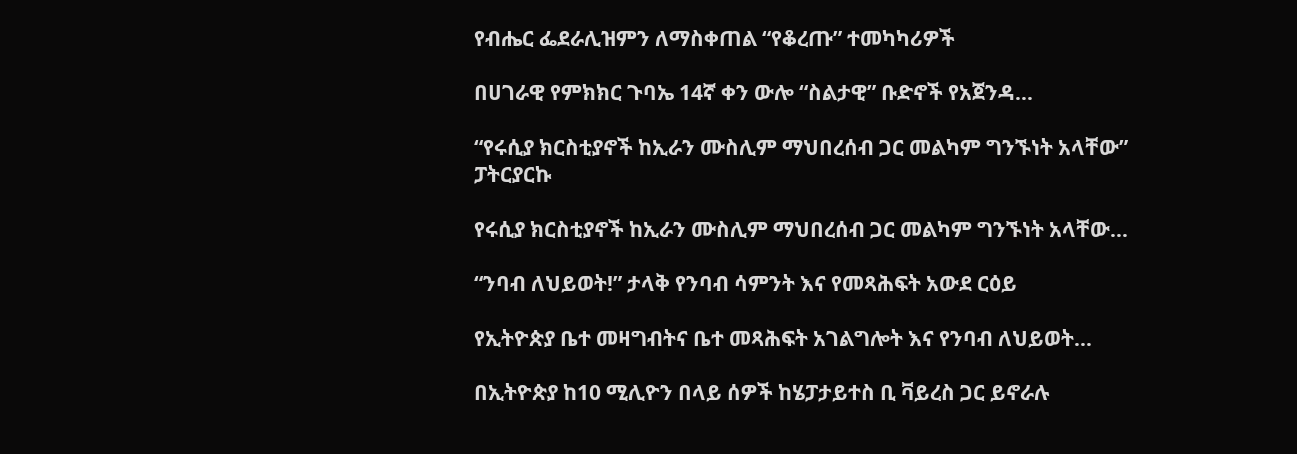የብሔር ፌደራሊዝምን ለማስቀጠል “የቆረጡ” ተመካካሪዎች

በሀገራዊ የምክክር ጉባኤ 14ኛ ቀን ውሎ “ስልታዊ” ቡድኖች የአጀንዳ...

“የሩሲያ ክርስቲያኖች ከኢራን ሙስሊም ማህበረሰብ ጋር መልካም ግንኙነት አላቸው” ፓትርያርኩ

የሩሲያ ክርስቲያኖች ከኢራን ሙስሊም ማህበረሰብ ጋር መልካም ግንኙነት አላቸው...

“ንባብ ለህይወት!” ታላቅ የንባብ ሳምንት እና የመጻሕፍት አውደ ርዕይ

የኢትዮጵያ ቤተ መዛግብትና ቤተ መጻሕፍት አገልግሎት እና የንባብ ለህይወት...

በኢትዮጵያ ከ10 ሚሊዮን በላይ ሰዎች ከሄፓታይተስ ቢ ቫይረስ ጋር ይኖራሉ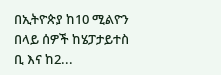በኢትዮጵያ ከ10 ሚልዮን በላይ ሰዎች ከሄፓታይተስ ቢ እና ከ2...